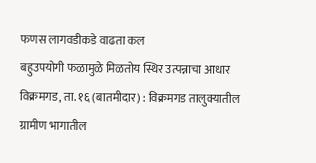फणस लागवडीकडे वाढता कल
बहुउपयोगी फळामुळे मिळतोय स्थिर उत्पन्नाचा आधार
विक्रमगड, ता. १६ (बातमीदार) : विक्रमगड तालुक्यातील ग्रामीण भागातील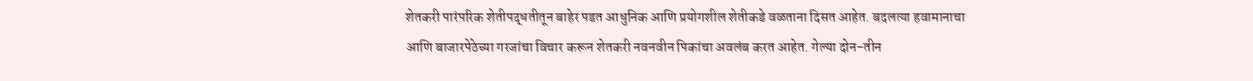शेतकरी पारंपरिक शेतीपद्धतीतून बाहेर पडत आधुनिक आणि प्रयोगशील शेतीकडे वळताना दिसत आहेत. बदलत्या हवामानाचा आणि बाजारपेठेच्या गरजांचा विचार करून शेतकरी नवनवीन पिकांचा अवलंब करत आहेत. गेल्या दोन-तीन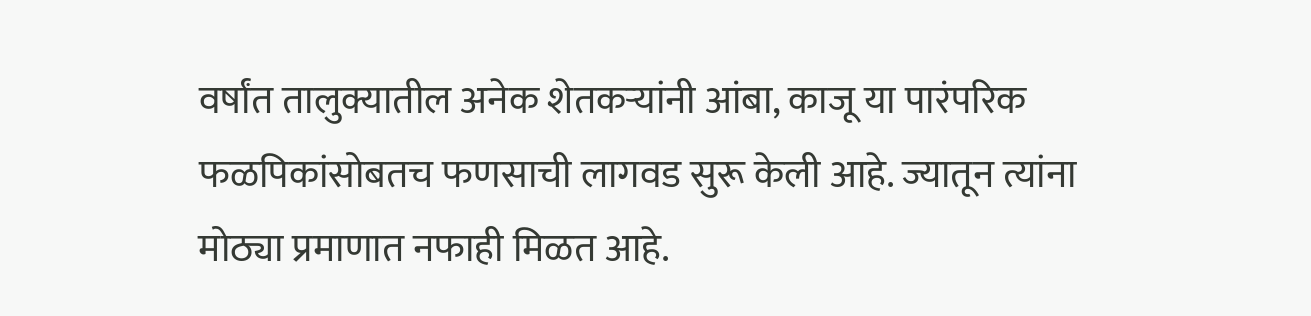वर्षांत तालुक्यातील अनेक शेतकऱ्यांनी आंबा, काजू या पारंपरिक फळपिकांसोबतच फणसाची लागवड सुरू केली आहे. ज्यातून त्यांना मोठ्या प्रमाणात नफाही मिळत आहे.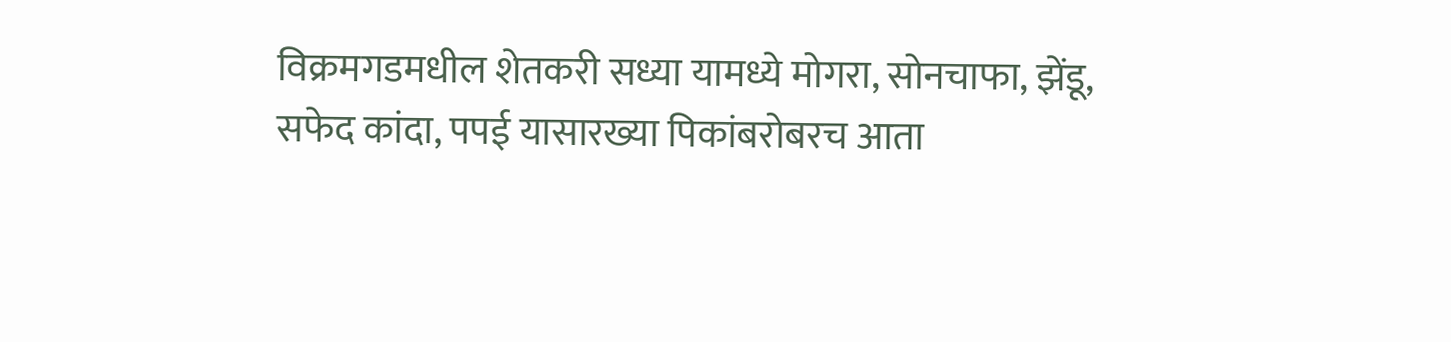विक्रमगडमधील शेतकरी सध्या यामध्ये मोगरा, सोनचाफा, झेंडू, सफेद कांदा, पपई यासारख्या पिकांबरोबरच आता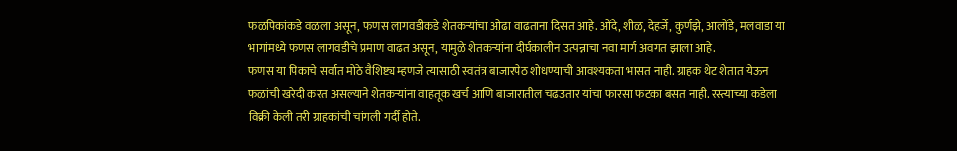फळपिकांकडे वळला असून, फणस लागवडीकडे शेतकऱ्यांचा ओढा वाढताना दिसत आहे. ओंदे, शीळ, देहर्जे, कुर्णझे, आलोंडे, मलवाडा या भागांमध्ये फणस लागवडीचे प्रमाण वाढत असून, यामुळे शेतकऱ्यांना दीर्घकालीन उत्पन्नाचा नवा मार्ग अवगत झाला आहे.
फणस या पिकाचे सर्वात मोठे वैशिष्ट्य म्हणजे त्यासाठी स्वतंत्र बाजारपेठ शोधण्याची आवश्यकता भासत नाही. ग्राहक थेट शेतात येऊन फळांची खरेदी करत असल्याने शेतकऱ्यांना वाहतूक खर्च आणि बाजारातील चढउतार यांचा फारसा फटका बसत नाही. रस्त्याच्या कडेला विक्री केली तरी ग्राहकांची चांगली गर्दी होते.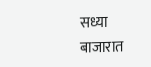सध्या बाजारात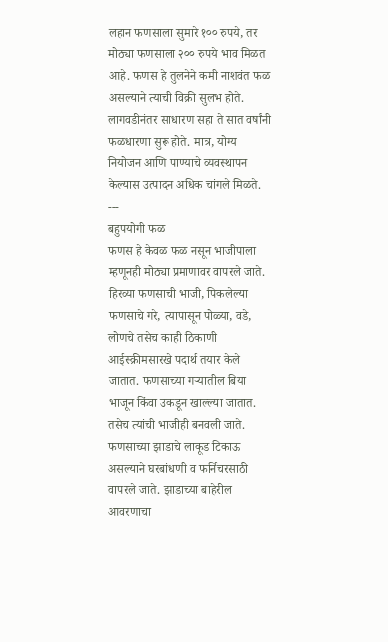लहान फणसाला सुमारे १०० रुपये, तर मोठ्या फणसाला २०० रुपये भाव मिळत आहे. फणस हे तुलनेने कमी नाशवंत फळ असल्याने त्याची विक्री सुलभ होते. लागवडीनंतर साधारण सहा ते सात वर्षांनी फळधारणा सुरू होते. मात्र, योग्य नियोजन आणि पाण्याचे व्यवस्थापन केल्यास उत्पादन अधिक चांगले मिळते.
---
बहुपयोगी फळ
फणस हे केवळ फळ नसून भाजीपाला म्हणूनही मोठ्या प्रमाणावर वापरले जाते. हिरव्या फणसाची भाजी, पिकलेल्या फणसाचे गरे, त्यापासून पोळ्या, वडे, लोणचे तसेच काही ठिकाणी आईस्क्रीमसारखे पदार्थ तयार केले जातात. फणसाच्या गऱ्यातील बिया भाजून किंवा उकडून खाल्ल्या जातात. तसेच त्यांची भाजीही बनवली जाते. फणसाच्या झाडाचे लाकूड टिकाऊ असल्याने घरबांधणी व फर्निचरसाठी वापरले जाते. झाडाच्या बाहेरील आवरणाचा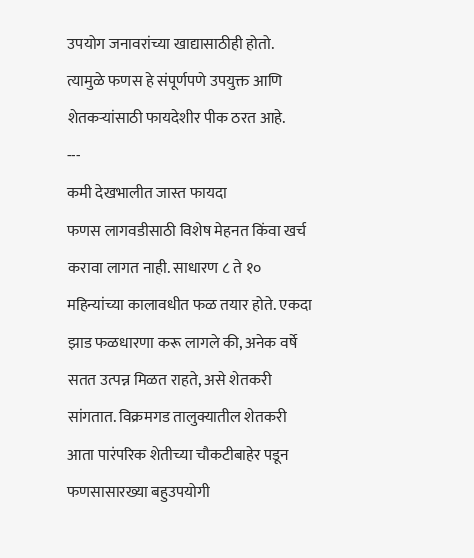उपयोग जनावरांच्या खाद्यासाठीही होतो. त्यामुळे फणस हे संपूर्णपणे उपयुक्त आणि शेतकऱ्यांसाठी फायदेशीर पीक ठरत आहे.
---
कमी देखभालीत जास्त फायदा
फणस लागवडीसाठी विशेष मेहनत किंवा खर्च करावा लागत नाही. साधारण ८ ते १० महिन्यांच्या कालावधीत फळ तयार होते. एकदा झाड फळधारणा करू लागले की, अनेक वर्षे सतत उत्पन्न मिळत राहते, असे शेतकरी सांगतात. विक्रमगड तालुक्यातील शेतकरी आता पारंपरिक शेतीच्या चौकटीबाहेर पडून फणसासारख्या बहुउपयोगी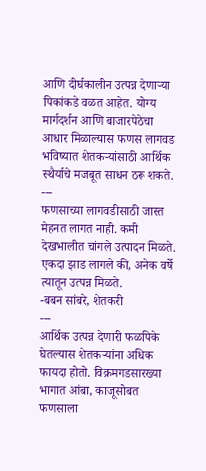आणि दीर्घकालीन उत्पन्न देणाऱ्या पिकांकडे वळत आहेत. योग्य मार्गदर्शन आणि बाजारपेठेचा आधार मिळाल्यास फणस लागवड भविष्यात शेतकऱ्यांसाठी आर्थिक स्थैर्याचे मजबूत साधन ठरू शकते.
---
फणसाच्या लागवडीसाठी जास्त मेहनत लागत नाही. कमी देखभालीत चांगले उत्पादन मिळते. एकदा झाड लागले की, अनेक वर्षे त्यातून उत्पन्न मिळते.
-बबन सांबरे, शेतकरी
---
आर्थिक उत्पन्न देणारी फळपिके घेतल्यास शेतकऱ्यांना अधिक फायदा होतो. विक्रमगडसारख्या भागात आंबा, काजूसोबत फणसाला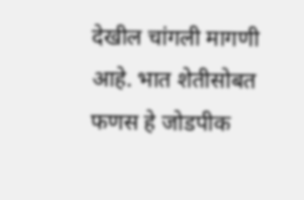देखील चांगली मागणी आहे. भात शेतीसोबत फणस हे जोडपीक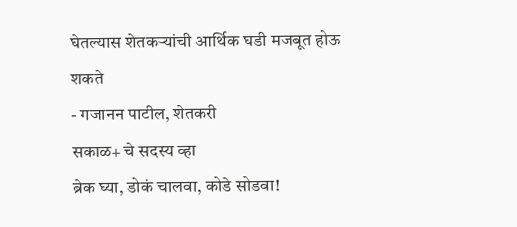घेतल्यास शेतकऱ्यांची आर्थिक घडी मजबूत होऊ शकते
- गजानन पाटील, शेतकरी
सकाळ+ चे सदस्य व्हा
ब्रेक घ्या, डोकं चालवा, कोडे सोडवा!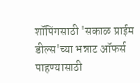शॉपिंगसाठी 'सकाळ प्राईम डील्स'च्या भन्नाट ऑफर्स पाहण्यासाठी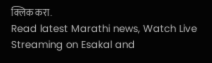क्लिक करा.
Read latest Marathi news, Watch Live Streaming on Esakal and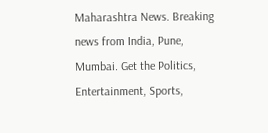Maharashtra News. Breaking news from India, Pune, Mumbai. Get the Politics, Entertainment, Sports,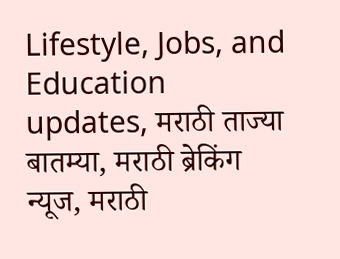Lifestyle, Jobs, and Education updates, मराठी ताज्या बातम्या, मराठी ब्रेकिंग न्यूज, मराठी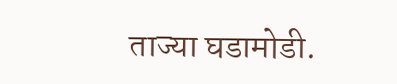ताज्या घडामोडी.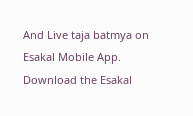And Live taja batmya on Esakal Mobile App. Download the Esakal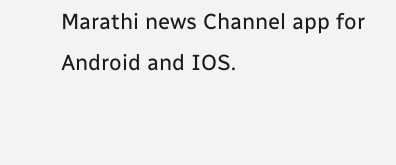Marathi news Channel app for Android and IOS.